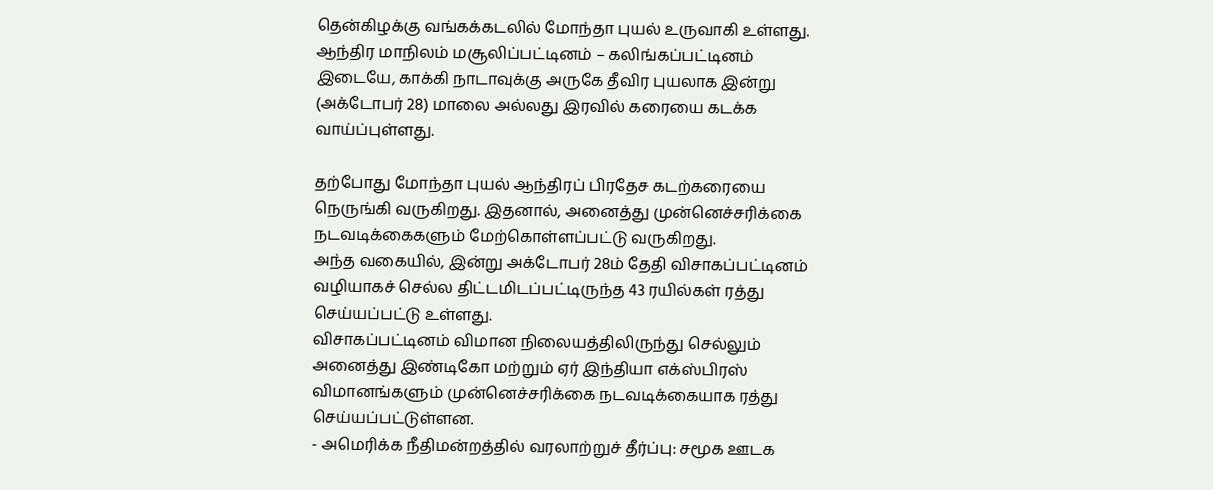தென்கிழக்கு வங்கக்கடலில் மோந்தா புயல் உருவாகி உள்ளது. ஆந்திர மாநிலம் மசூலிப்பட்டினம் – கலிங்கப்பட்டினம் இடையே, காக்கி நாடாவுக்கு அருகே தீவிர புயலாக இன்று (அக்டோபர் 28) மாலை அல்லது இரவில் கரையை கடக்க வாய்ப்புள்ளது.

தற்போது மோந்தா புயல் ஆந்திரப் பிரதேச கடற்கரையை நெருங்கி வருகிறது. இதனால், அனைத்து முன்னெச்சரிக்கை நடவடிக்கைகளும் மேற்கொள்ளப்பட்டு வருகிறது.
அந்த வகையில், இன்று அக்டோபர் 28ம் தேதி விசாகப்பட்டினம் வழியாகச் செல்ல திட்டமிடப்பட்டிருந்த 43 ரயில்கள் ரத்து செய்யப்பட்டு உள்ளது.
விசாகப்பட்டினம் விமான நிலையத்திலிருந்து செல்லும் அனைத்து இண்டிகோ மற்றும் ஏர் இந்தியா எக்ஸ்பிரஸ் விமானங்களும் முன்னெச்சரிக்கை நடவடிக்கையாக ரத்து செய்யப்பட்டுள்ளன.
- அமெரிக்க நீதிமன்றத்தில் வரலாற்றுச் தீர்ப்பு: சமூக ஊடக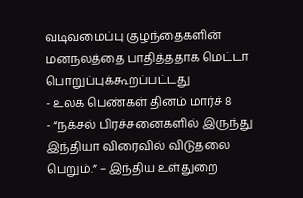வடிவமைப்பு குழந்தைகளின் மனநலத்தை பாதித்ததாக மெட்டா பொறுப்புக்கூறப்பட்டது
- உலக பெண்கள் தினம் மார்ச் 8
- “நக்சல் பிரச்சனைகளில் இருந்து இந்தியா விரைவில் விடுதலை பெறும்.” – இந்திய உள்துறை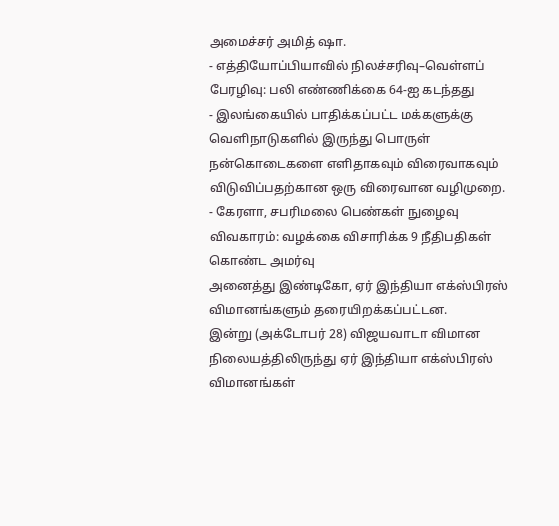அமைச்சர் அமித் ஷா.
- எத்தியோப்பியாவில் நிலச்சரிவு–வெள்ளப் பேரழிவு: பலி எண்ணிக்கை 64‑ஐ கடந்தது
- இலங்கையில் பாதிக்கப்பட்ட மக்களுக்கு வெளிநாடுகளில் இருந்து பொருள் நன்கொடைகளை எளிதாகவும் விரைவாகவும் விடுவிப்பதற்கான ஒரு விரைவான வழிமுறை.
- கேரளா, சபரிமலை பெண்கள் நுழைவு விவகாரம்: வழக்கை விசாரிக்க 9 நீதிபதிகள் கொண்ட அமர்வு
அனைத்து இண்டிகோ, ஏர் இந்தியா எக்ஸ்பிரஸ் விமானங்களும் தரையிறக்கப்பட்டன.
இன்று (அக்டோபர் 28) விஜயவாடா விமான நிலையத்திலிருந்து ஏர் இந்தியா எக்ஸ்பிரஸ் விமானங்கள்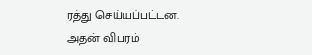ரத்து செய்யப்பட்டன.
அதன் விபரம்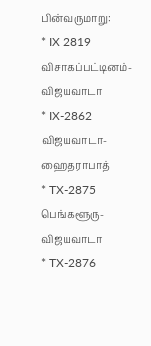பின்வருமாறு:
* IX 2819 விசாகப்பட்டினம்- விஜயவாடா
* IX-2862 விஜயவாடா- ஹைதராபாத்
* TX-2875 பெங்களூரு- விஜயவாடா
* TX-2876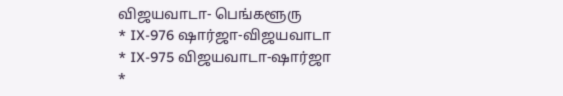விஜயவாடா- பெங்களூரு
* IX-976 ஷார்ஜா-விஜயவாடா
* IX-975 விஜயவாடா-ஷார்ஜா
*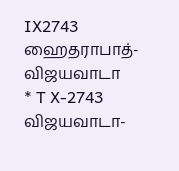IX2743 ஹைதராபாத்-விஜயவாடா
* T X-2743 விஜயவாடா-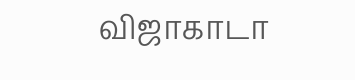விஜாகாடா